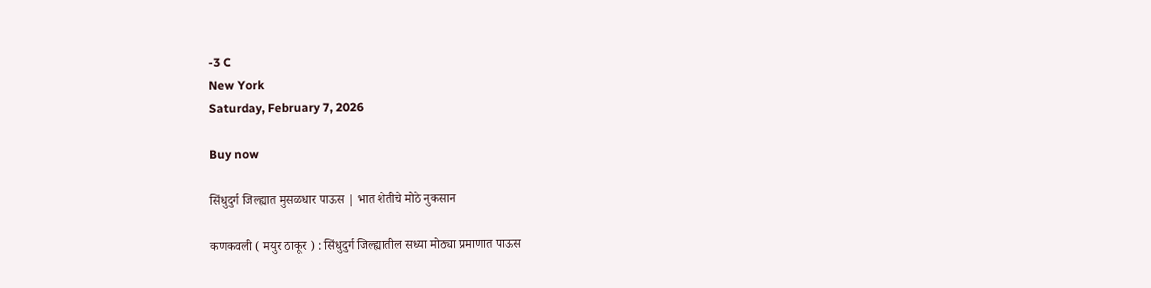-3 C
New York
Saturday, February 7, 2026

Buy now

सिंधुदुर्ग जिल्ह्यात मुसळधार पाऊस | भात शेतीचे मोठे नुकसान

कणकवली ( मयुर ठाकूर ) : सिंधुदुर्ग जिल्ह्यातील सध्या मोठ्या प्रमाणात पाऊस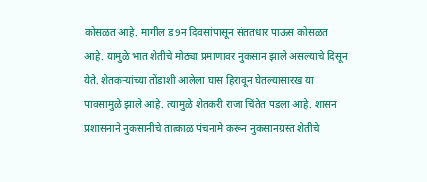कोसळत आहे. मागील ड9न दिवसांपासून संततधार पाऊस कोसळत आहे. यामुळे भात शेतीचे मोठ्या प्रमाणावर नुकसान झाले असल्याचे दिसून येते. शेतकऱ्यांच्या तोंडाशी आलेला घास हिरावून घेतल्यासारख या पावसामुळे झाले आहे. त्यामुळे शेतकरी राजा चिंतेत पडला आहे. शासन प्रशासनाने नुकसानीचे तात्काळ पंचनामे करून नुकसानग्रस्त शेतीचे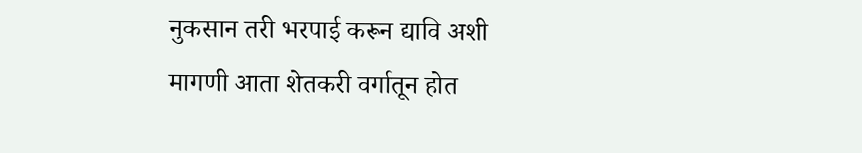नुकसान तरी भरपाई करून द्यावि अशी मागणी आता शेतकरी वर्गातून होत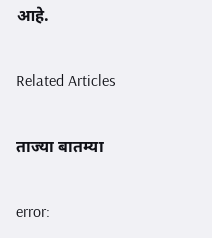आहे.

Related Articles

ताज्या बातम्या

error: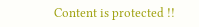Content is protected !!